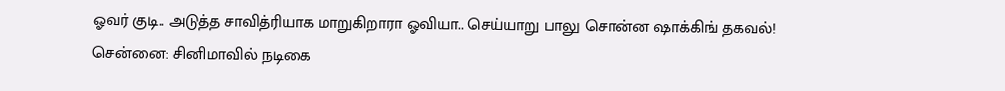ஓவர் குடி.. அடுத்த சாவித்ரியாக மாறுகிறாரா ஓவியா.. செய்யாறு பாலு சொன்ன ஷாக்கிங் தகவல்!
சென்னை: சினிமாவில் நடிகை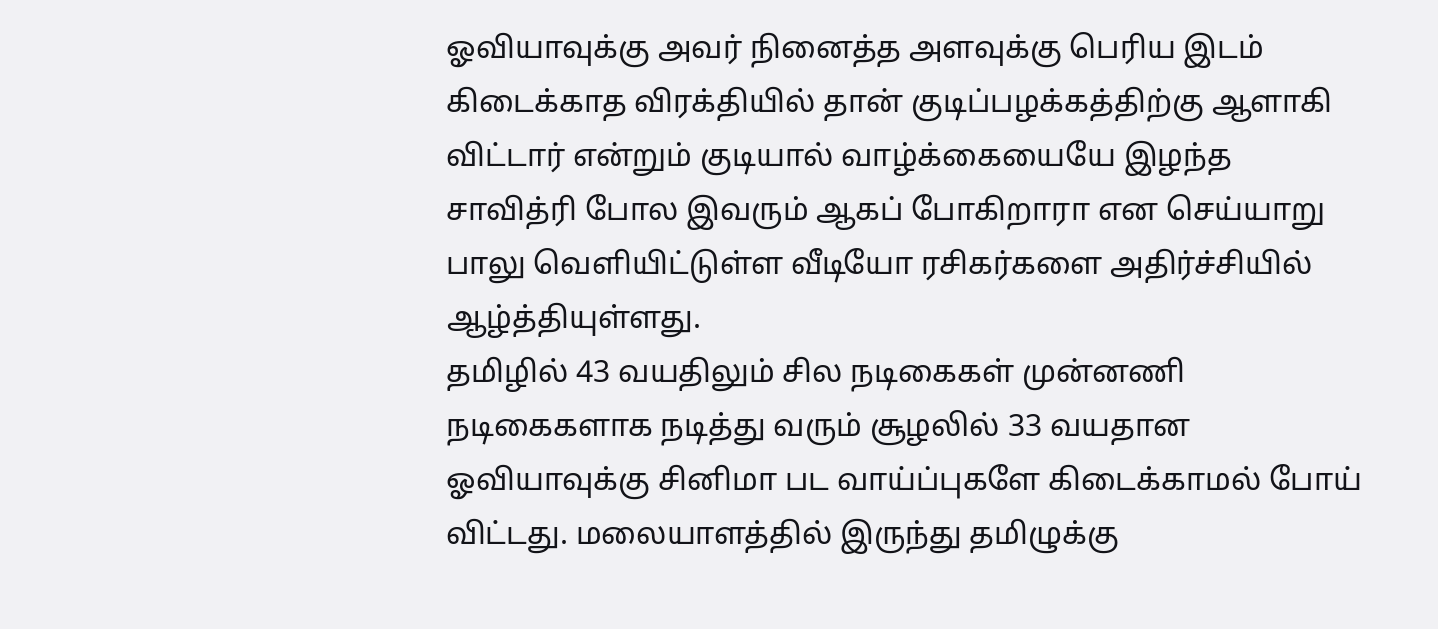ஓவியாவுக்கு அவர் நினைத்த அளவுக்கு பெரிய இடம் கிடைக்காத விரக்தியில் தான் குடிப்பழக்கத்திற்கு ஆளாகி விட்டார் என்றும் குடியால் வாழ்க்கையையே இழந்த சாவித்ரி போல இவரும் ஆகப் போகிறாரா என செய்யாறு பாலு வெளியிட்டுள்ள வீடியோ ரசிகர்களை அதிர்ச்சியில் ஆழ்த்தியுள்ளது.
தமிழில் 43 வயதிலும் சில நடிகைகள் முன்னணி நடிகைகளாக நடித்து வரும் சூழலில் 33 வயதான ஓவியாவுக்கு சினிமா பட வாய்ப்புகளே கிடைக்காமல் போய் விட்டது. மலையாளத்தில் இருந்து தமிழுக்கு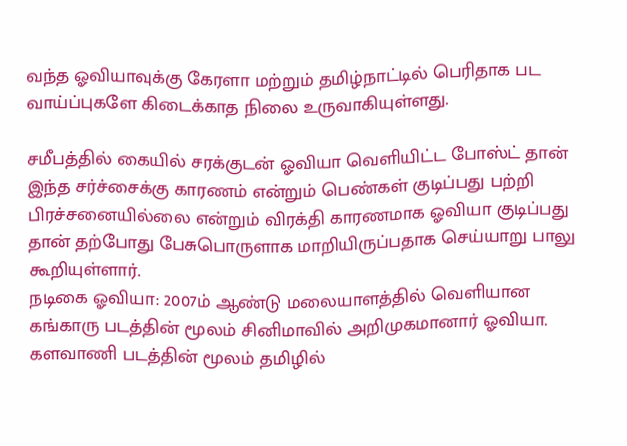வந்த ஓவியாவுக்கு கேரளா மற்றும் தமிழ்நாட்டில் பெரிதாக பட வாய்ப்புகளே கிடைக்காத நிலை உருவாகியுள்ளது.

சமீபத்தில் கையில் சரக்குடன் ஓவியா வெளியிட்ட போஸ்ட் தான் இந்த சர்ச்சைக்கு காரணம் என்றும் பெண்கள் குடிப்பது பற்றி பிரச்சனையில்லை என்றும் விரக்தி காரணமாக ஓவியா குடிப்பது தான் தற்போது பேசுபொருளாக மாறியிருப்பதாக செய்யாறு பாலு கூறியுள்ளார்.
நடிகை ஓவியா: 2007ம் ஆண்டு மலையாளத்தில் வெளியான கங்காரு படத்தின் மூலம் சினிமாவில் அறிமுகமானார் ஓவியா. களவாணி படத்தின் மூலம் தமிழில்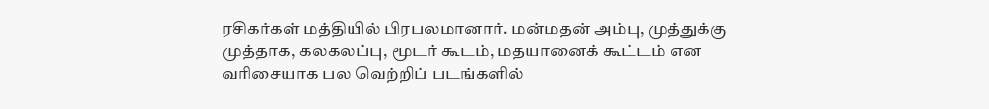ரசிகர்கள் மத்தியில் பிரபலமானார். மன்மதன் அம்பு, முத்துக்கு முத்தாக, கலகலப்பு, மூடர் கூடம், மதயானைக் கூட்டம் என வரிசையாக பல வெற்றிப் படங்களில்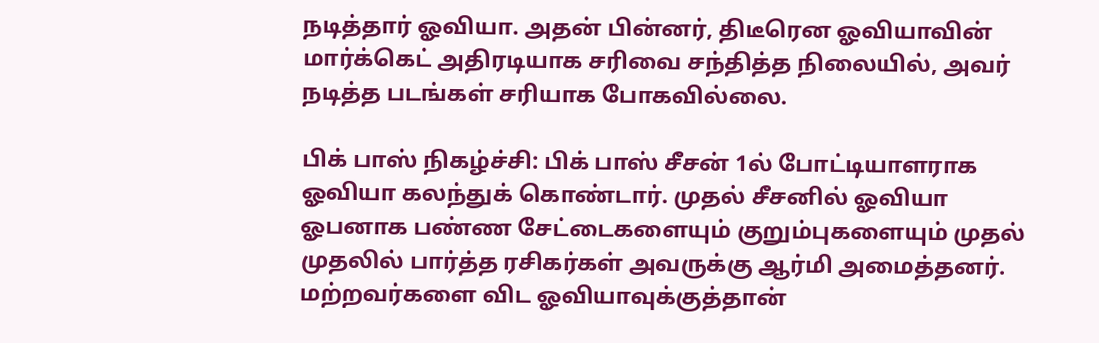நடித்தார் ஓவியா. அதன் பின்னர், திடீரென ஓவியாவின் மார்க்கெட் அதிரடியாக சரிவை சந்தித்த நிலையில், அவர் நடித்த படங்கள் சரியாக போகவில்லை.

பிக் பாஸ் நிகழ்ச்சி: பிக் பாஸ் சீசன் 1ல் போட்டியாளராக ஓவியா கலந்துக் கொண்டார். முதல் சீசனில் ஓவியா ஓபனாக பண்ண சேட்டைகளையும் குறும்புகளையும் முதல் முதலில் பார்த்த ரசிகர்கள் அவருக்கு ஆர்மி அமைத்தனர். மற்றவர்களை விட ஓவியாவுக்குத்தான்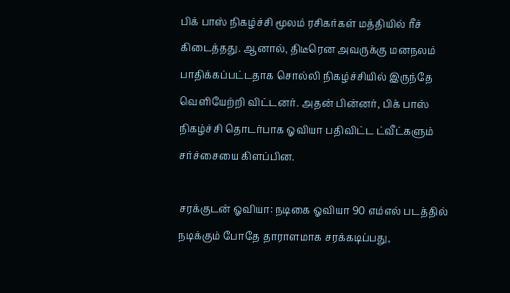பிக் பாஸ் நிகழ்ச்சி மூலம் ரசிகர்கள் மத்தியில் ரீச் கிடைத்தது. ஆனால், திடீரென அவருக்கு மனநலம் பாதிக்கப்பட்டதாக சொல்லி நிகழ்ச்சியில் இருந்தே வெளியேற்றி விட்டனர். அதன் பின்னர், பிக் பாஸ் நிகழ்ச்சி தொடர்பாக ஓவியா பதிவிட்ட ட்வீட்களும் சர்ச்சையை கிளப்பின.

சரக்குடன் ஓவியா: நடிகை ஓவியா 90 எம்எல் படத்தில் நடிக்கும் போதே தாராளமாக சரக்கடிப்பது,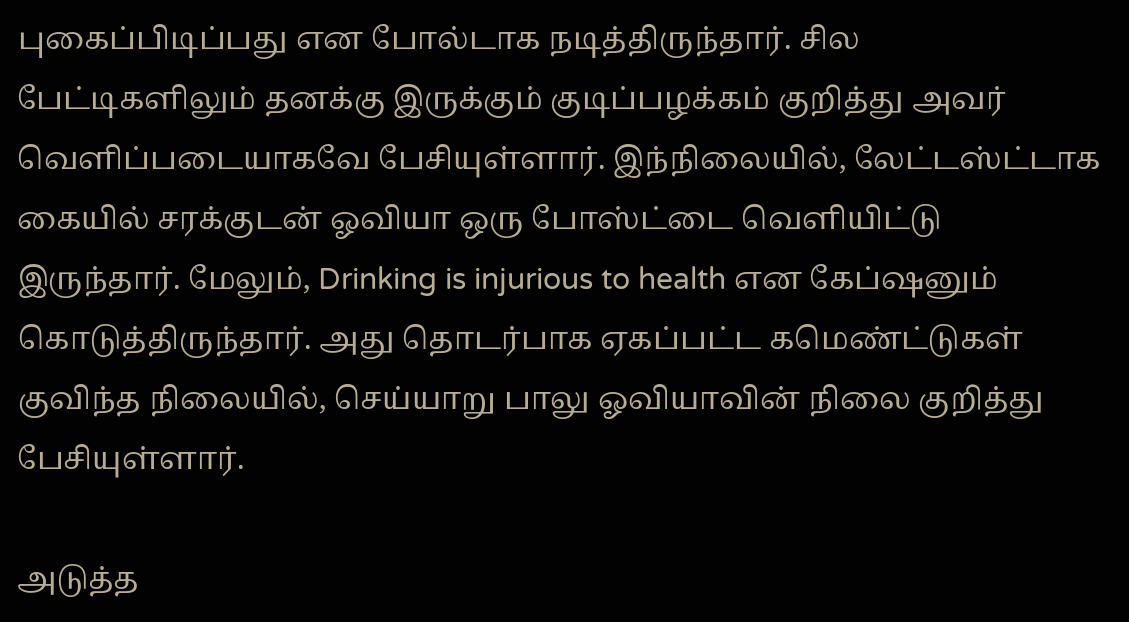புகைப்பிடிப்பது என போல்டாக நடித்திருந்தார். சில பேட்டிகளிலும் தனக்கு இருக்கும் குடிப்பழக்கம் குறித்து அவர் வெளிப்படையாகவே பேசியுள்ளார். இந்நிலையில், லேட்டஸ்ட்டாக கையில் சரக்குடன் ஓவியா ஒரு போஸ்ட்டை வெளியிட்டு இருந்தார். மேலும், Drinking is injurious to health என கேப்ஷனும் கொடுத்திருந்தார். அது தொடர்பாக ஏகப்பட்ட கமெண்ட்டுகள் குவிந்த நிலையில், செய்யாறு பாலு ஓவியாவின் நிலை குறித்து பேசியுள்ளார்.

அடுத்த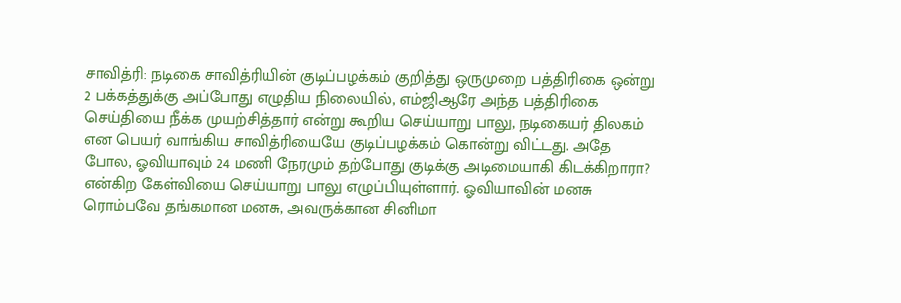சாவித்ரி: நடிகை சாவித்ரியின் குடிப்பழக்கம் குறித்து ஒருமுறை பத்திரிகை ஒன்று 2 பக்கத்துக்கு அப்போது எழுதிய நிலையில், எம்ஜிஆரே அந்த பத்திரிகை செய்தியை நீக்க முயற்சித்தார் என்று கூறிய செய்யாறு பாலு, நடிகையர் திலகம் என பெயர் வாங்கிய சாவித்ரியையே குடிப்பழக்கம் கொன்று விட்டது. அதே போல, ஓவியாவும் 24 மணி நேரமும் தற்போது குடிக்கு அடிமையாகி கிடக்கிறாரா? என்கிற கேள்வியை செய்யாறு பாலு எழுப்பியுள்ளார். ஓவியாவின் மனசு ரொம்பவே தங்கமான மனசு, அவருக்கான சினிமா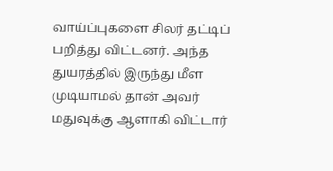வாய்ப்புகளை சிலர் தட்டிப் பறித்து விட்டனர். அந்த துயரத்தில் இருந்து மீள முடியாமல் தான் அவர் மதுவுக்கு ஆளாகி விட்டார்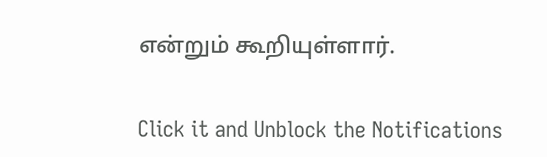என்றும் கூறியுள்ளார்.


Click it and Unblock the Notifications